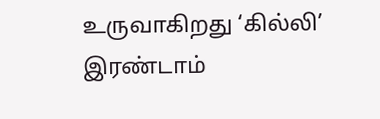உருவாகிறது ‘கில்லி’ இரண்டாம்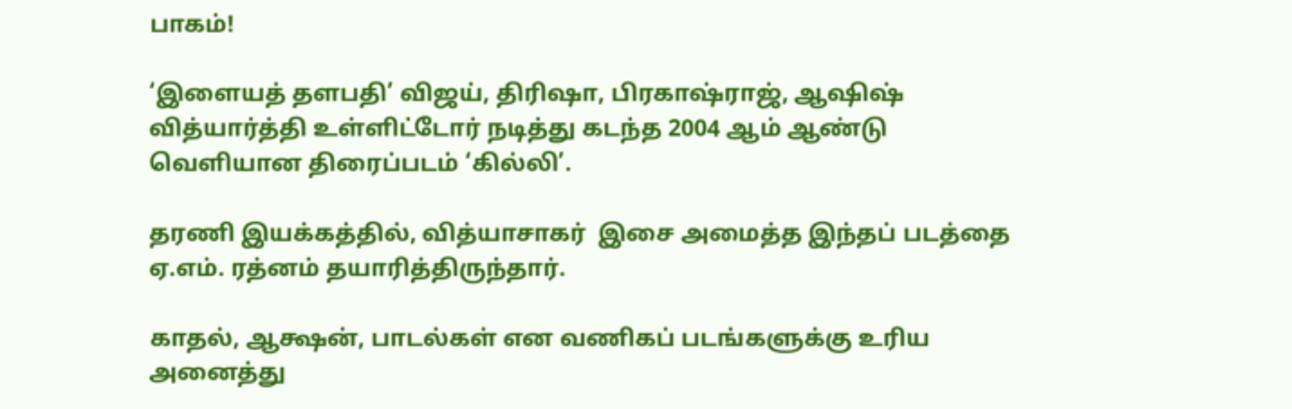பாகம்!

‘இளையத் தளபதி’ விஜய், திரிஷா, பிரகாஷ்ராஜ், ஆஷிஷ் வித்யார்த்தி உள்ளிட்டோர் நடித்து கடந்த 2004 ஆம் ஆண்டு  வெளியான திரைப்படம் ‘கில்லி’.

தரணி இயக்கத்தில், வித்யாசாகர்  இசை அமைத்த இந்தப் படத்தை ஏ.எம். ரத்னம் தயாரித்திருந்தார்.

காதல், ஆக்ஷன், பாடல்கள் என வணிகப் படங்களுக்கு உரிய அனைத்து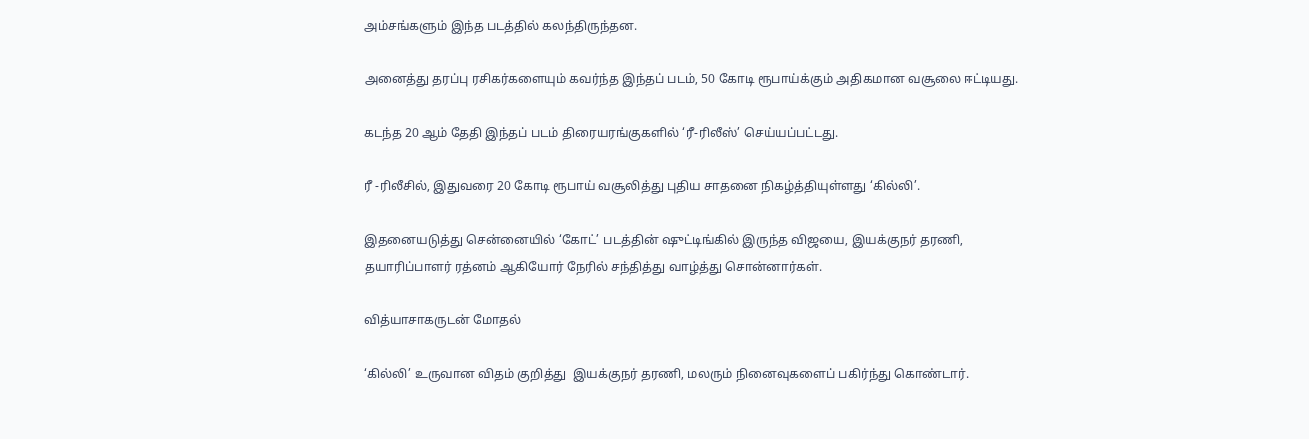அம்சங்களும் இந்த படத்தில் கலந்திருந்தன.

அனைத்து தரப்பு ரசிகர்களையும் கவர்ந்த இந்தப் படம், 50 கோடி ரூபாய்க்கும் அதிகமான வசூலை ஈட்டியது.

கடந்த 20 ஆம் தேதி இந்தப் படம் திரையரங்குகளில் ‘ரீ-ரிலீஸ்’ செய்யப்பட்டது.

ரீ -ரிலீசில், இதுவரை 20 கோடி ரூபாய் வசூலித்து புதிய சாதனை நிகழ்த்தியுள்ளது ‘கில்லி’.

இதனையடுத்து சென்னையில் ‘கோட்’ படத்தின் ஷுட்டிங்கில் இருந்த விஜயை, இயக்குநர் தரணி, தயாரிப்பாளர் ரத்னம் ஆகியோர் நேரில் சந்தித்து வாழ்த்து சொன்னார்கள்.

வித்யாசாகருடன் மோதல்

‘கில்லி’ உருவான விதம் குறித்து  இயக்குநர் தரணி, மலரும் நினைவுகளைப் பகிர்ந்து கொண்டார்.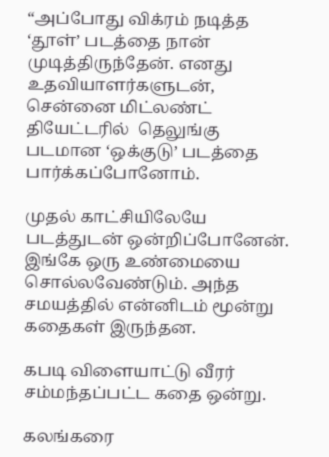“அப்போது விக்ரம் நடித்த ‘தூள்’ படத்தை நான் முடித்திருந்தேன். எனது உதவியாளர்களுடன், சென்னை மிட்லண்ட் தியேட்டரில்  தெலுங்கு படமான ‘ஒக்குடு’ படத்தை பார்க்கப்போனோம்.

முதல் காட்சியிலேயே படத்துடன் ஒன்றிப்போனேன். இங்கே ஒரு உண்மையை சொல்லவேண்டும். அந்த சமயத்தில் என்னிடம் மூன்று கதைகள் இருந்தன.

கபடி விளையாட்டு வீரர் சம்மந்தப்பட்ட கதை ஒன்று.

கலங்கரை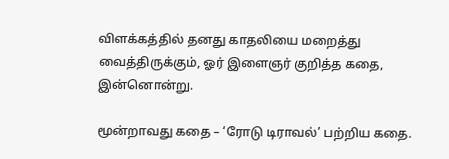விளக்கத்தில் தனது காதலியை மறைத்து வைத்திருக்கும், ஓர் இளைஞர் குறித்த கதை, இன்னொன்று.

மூன்றாவது கதை – ‘ரோடு டிராவல்’ பற்றிய கதை.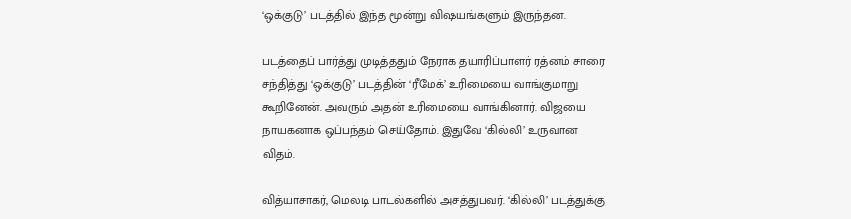‘ஒக்குடு’ படத்தில் இந்த மூன்று விஷயங்களும் இருந்தன.

படத்தைப் பார்த்து முடித்ததும் நேராக தயாரிப்பாளர் ரத்னம் சாரை சந்தித்து ‘ஒக்குடு’ படத்தின் ‘ரீமேக்’ உரிமையை வாங்குமாறு கூறினேன். அவரும் அதன் உரிமையை வாங்கினார். விஜயை நாயகனாக ஒப்பந்தம் செய்தோம். இதுவே ‘கில்லி’ உருவான விதம்.

வித்யாசாகர், மெலடி பாடல்களில் அசத்துபவர். ‘கில்லி’ படத்துக்கு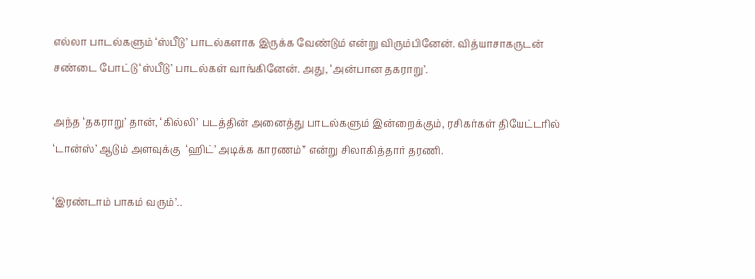எல்லா பாடல்களும் ‘ஸ்பீடு’ பாடல்களாக இருக்க வேண்டும் என்று விரும்பினேன். வித்யாசாகருடன் சண்டை போட்டு ‘ஸ்பீடு’ பாடல்கள் வாங்கினேன். அது, ‘அன்பான தகராறு’.

அந்த ‘தகராறு’ தான், ‘கில்லி’ படத்தின் அனைத்து பாடல்களும் இன்றைக்கும், ரசிகர்கள் தியேட்டரில் ‘டான்ஸ்’ ஆடும் அளவுக்கு  ‘ஹிட்’ அடிக்க காரணம்” என்று சிலாகித்தார் தரணி.

‘இரண்டாம் பாகம் வரும்’..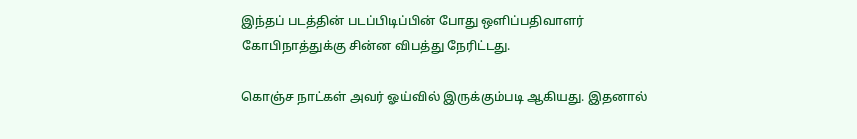இந்தப் படத்தின் படப்பிடிப்பின் போது ஒளிப்பதிவாளர் கோபிநாத்துக்கு சின்ன விபத்து நேரிட்டது.

கொஞ்ச நாட்கள் அவர் ஓய்வில் இருக்கும்படி ஆகியது. இதனால்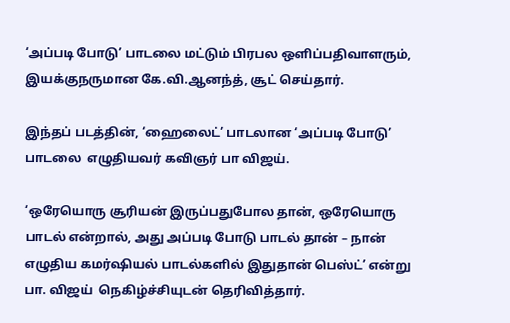‘அப்படி போடு’ பாடலை மட்டும் பிரபல ஒளிப்பதிவாளரும், இயக்குநருமான கே.வி.ஆனந்த், சூட் செய்தார்.

இந்தப் படத்தின், ‘ஹைலைட்’ பாடலான ‘அப்படி போடு’ பாடலை  எழுதியவர் கவிஞர் பா விஜய்.

‘ஒரேயொரு சூரியன் இருப்பதுபோல தான், ஒரேயொரு  பாடல் என்றால், அது அப்படி போடு பாடல் தான் – நான் எழுதிய கமர்ஷியல் பாடல்களில் இதுதான் பெஸ்ட்’ என்று பா. விஜய்  நெகிழ்ச்சியுடன் தெரிவித்தார்.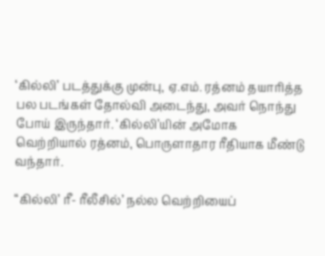‘கில்லி’ படத்துக்கு முன்பு, ஏ.எம். ரத்னம் தயாரித்த பல படங்கள் தோல்வி அடைந்து, அவர் நொந்து போய் இருந்தார். ‘கில்லி’யின் அமோக வெற்றியால் ரத்னம், பொருளாதார ரீதியாக மீண்டு வந்தார்.

“கில்லி’ ரீ- ரீலீசில்’ நல்ல வெற்றியைப்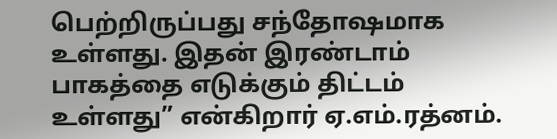பெற்றிருப்பது சந்தோஷமாக உள்ளது. இதன் இரண்டாம் பாகத்தை எடுக்கும் திட்டம் உள்ளது” என்கிறார் ஏ.எம்.ரத்னம்.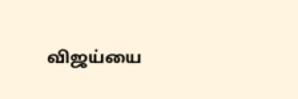விஜய்யை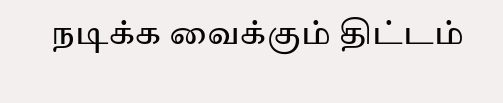நடிக்க வைக்கும் திட்டம்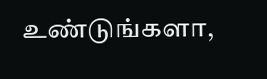உண்டுங்களா,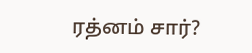ரத்னம் சார்?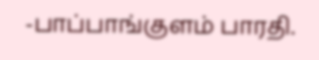-பாப்பாங்குளம் பாரதி.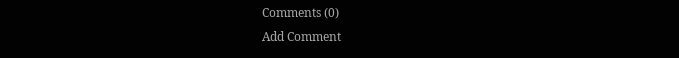Comments (0)
Add Comment